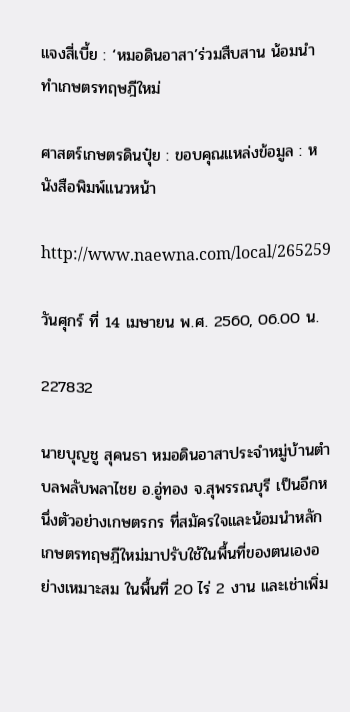แจงสี่เบี้ย : ‘หมอดินอาสา’ร่วมสืบสาน น้อมนำทำเกษตรทฤษฎีใหม่

ศาสตร์เกษตรดินปุ๋ย : ขอบคุณแหล่งข้อมูล : หนังสือพิมพ์แนวหน้า

http://www.naewna.com/local/265259

วันศุกร์ ที่ 14 เมษายน พ.ศ. 2560, 06.00 น.

227832

นายบุญชู สุคนธา หมอดินอาสาประจำหมู่บ้านตำบลพลับพลาไชย อ.อู่ทอง จ.สุพรรณบุรี เป็นอีกหนึ่งตัวอย่างเกษตรกร ที่สมัครใจและน้อมนำหลักเกษตรทฤษฎีใหม่มาปรับใช้ในพื้นที่ของตนเองอย่างเหมาะสม ในพื้นที่ 20 ไร่ 2 งาน และเช่าเพิ่ม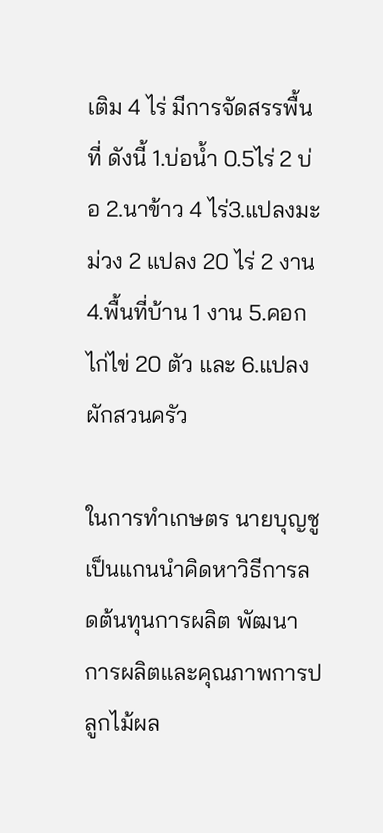เติม 4 ไร่ มีการจัดสรรพื้นที่ ดังนี้ 1.บ่อน้ำ 0.5ไร่ 2 บ่อ 2.นาข้าว 4 ไร่3.แปลงมะม่วง 2 แปลง 20 ไร่ 2 งาน 4.พื้นที่บ้าน 1 งาน 5.คอกไก่ไข่ 20 ตัว และ 6.แปลงผักสวนครัว

ในการทำเกษตร นายบุญชู เป็นแกนนำคิดหาวิธีการลดต้นทุนการผลิต พัฒนาการผลิตและคุณภาพการปลูกไม้ผล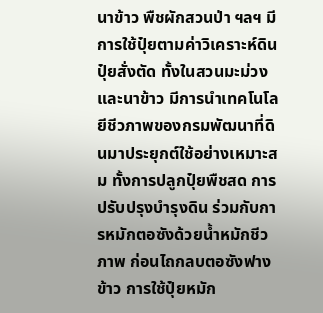นาข้าว พืชผักสวนป่า ฯลฯ มีการใช้ปุ๋ยตามค่าวิเคราะห์ดิน ปุ๋ยสั่งตัด ทั้งในสวนมะม่วง และนาข้าว มีการนำเทคโนโลยีชีวภาพของกรมพัฒนาที่ดินมาประยุกต์ใช้อย่างเหมาะสม ทั้งการปลูกปุ๋ยพืชสด การปรับปรุงบำรุงดิน ร่วมกับการหมักตอซังด้วยน้ำหมักชีวภาพ ก่อนไถกลบตอซังฟางข้าว การใช้ปุ๋ยหมัก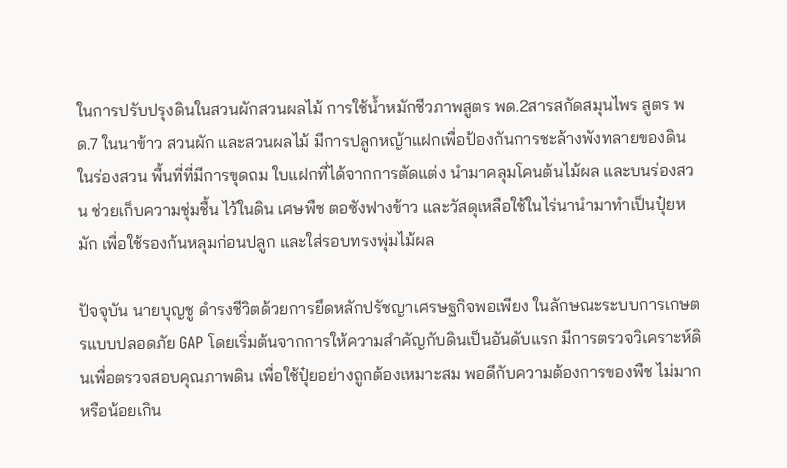ในการปรับปรุงดินในสวนผักสวนผลไม้ การใช้น้ำหมักชีวภาพสูตร พด.2สารสกัดสมุนไพร สูตร พด.7 ในนาข้าว สวนผัก และสวนผลไม้ มีการปลูกหญ้าแฝกเพื่อป้องกันการชะล้างพังทลายของดิน ในร่องสวน พื้นที่ที่มีการขุดถม ใบแฝกที่ได้จากการตัดแต่ง นำมาคลุมโคนต้นไม้ผล และบนร่องสวน ช่วยเก็บความชุ่มชื้น ไว้ในดิน เศษพืช ตอซังฟางข้าว และวัสดุเหลือใช้ในไร่นานำมาทำเป็นปุ๋ยหมัก เพื่อใช้รองก้นหลุมก่อนปลูก และใส่รอบทรงพุ่มไม้ผล

ปัจจุบัน นายบุญชู ดำรงชีวิตด้วยการยึดหลักปรัชญาเศรษฐกิจพอเพียง ในลักษณะระบบการเกษตรแบบปลอดภัย GAP โดยเริ่มต้นจากการให้ความสำคัญกับดินเป็นอันดับแรก มีการตรวจวิเคราะห์ดินเพื่อตรวจสอบคุณภาพดิน เพื่อใช้ปุ๋ยอย่างถูกต้องเหมาะสม พอดีกับความต้องการของพืช ไม่มากหรือน้อยเกิน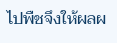ไปพืชจึงให้ผลผ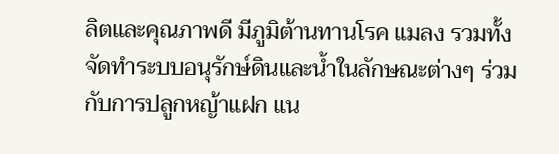ลิตและคุณภาพดี มีภูมิต้านทานโรค แมลง รวมทั้งจัดทำระบบอนุรักษ์ดินและน้ำในลักษณะต่างๆ ร่วมกับการปลูกหญ้าแฝก แน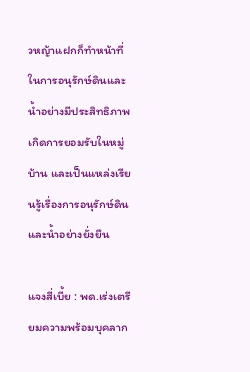วหญ้าแฝกก็ทำหน้าที่ในการอนุรักษ์ดินและน้ำอย่างมีประสิทธิภาพเกิดการยอมรับในหมู่บ้าน และเป็นแหล่งเรียนรู้เรื่องการอนุรักษ์ดินและน้ำอย่างยั่งยืน

แจงสี่เบี้ย : พด.เร่งเตรียมความพร้อมบุคลาก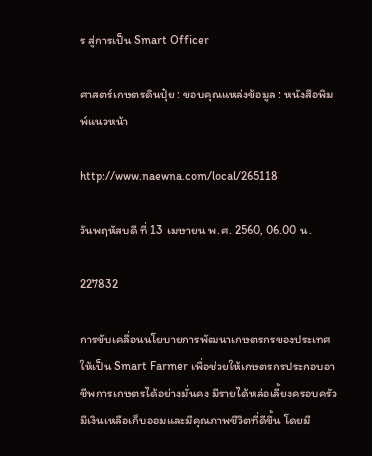ร สู่การเป็น Smart Officer

ศาสตร์เกษตรดินปุ๋ย : ขอบคุณแหล่งข้อมูล : หนังสือพิมพ์แนวหน้า

http://www.naewna.com/local/265118

วันพฤหัสบดี ที่ 13 เมษายน พ.ศ. 2560, 06.00 น.

227832

การขับเคลื่อนนโยบายการพัฒนาเกษตรกรของประเทศให้เป็น Smart Farmer เพื่อช่วยให้เกษตรกรประกอบอาชีพการเกษตรได้อย่างมั่นคง มีรายได้หล่อเลี้ยงครอบครัว มีเงินเหลือเก็บออมและมีคุณภาพชีวิตที่ดีขึ้น โดยมี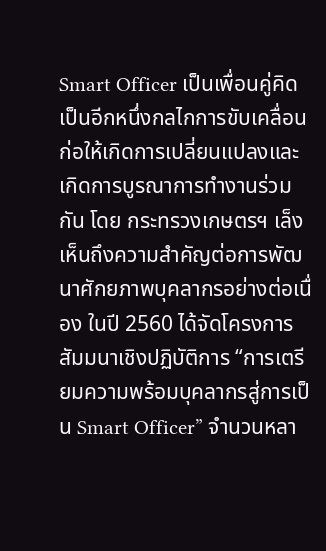Smart Officer เป็นเพื่อนคู่คิด เป็นอีกหนึ่งกลไกการขับเคลื่อนก่อให้เกิดการเปลี่ยนแปลงและเกิดการบูรณาการทำงานร่วมกัน โดย กระทรวงเกษตรฯ เล็งเห็นถึงความสำคัญต่อการพัฒนาศักยภาพบุคลากรอย่างต่อเนื่อง ในปี 2560 ได้จัดโครงการสัมมนาเชิงปฏิบัติการ “การเตรียมความพร้อมบุคลากรสู่การเป็น Smart Officer” จำนวนหลา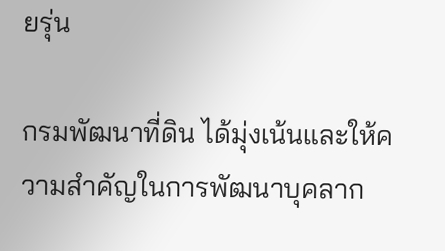ยรุ่น

กรมพัฒนาที่ดิน ได้มุ่งเน้นและให้ความสำคัญในการพัฒนาบุคลาก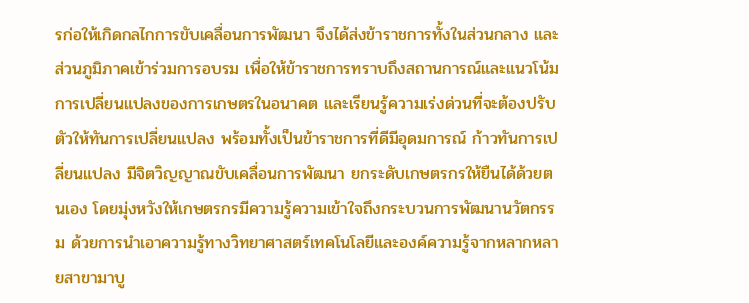รก่อให้เกิดกลไกการขับเคลื่อนการพัฒนา จึงได้ส่งข้าราชการทั้งในส่วนกลาง และส่วนภูมิภาคเข้าร่วมการอบรม เพื่อให้ข้าราชการทราบถึงสถานการณ์และแนวโน้มการเปลี่ยนแปลงของการเกษตรในอนาคต และเรียนรู้ความเร่งด่วนที่จะต้องปรับตัวให้ทันการเปลี่ยนแปลง พร้อมทั้งเป็นข้าราชการที่ดีมีอุดมการณ์ ก้าวทันการเปลี่ยนแปลง มีจิตวิญญาณขับเคลื่อนการพัฒนา ยกระดับเกษตรกรให้ยืนได้ด้วยตนเอง โดยมุ่งหวังให้เกษตรกรมีความรู้ความเข้าใจถึงกระบวนการพัฒนานวัตกรรม ด้วยการนำเอาความรู้ทางวิทยาศาสตร์เทคโนโลยีและองค์ความรู้จากหลากหลายสาขามาบู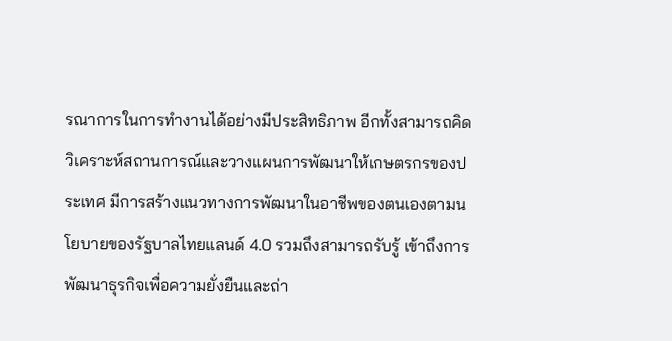รณาการในการทำงานได้อย่างมีประสิทธิภาพ อีกทั้งสามารถคิด วิเคราะห์สถานการณ์และวางแผนการพัฒนาให้เกษตรกรของประเทศ มีการสร้างแนวทางการพัฒนาในอาชีพของตนเองตามนโยบายของรัฐบาลไทยแลนด์ 4.0 รวมถึงสามารถรับรู้ เข้าถึงการพัฒนาธุรกิจเพื่อความยั่งยืนและถ่า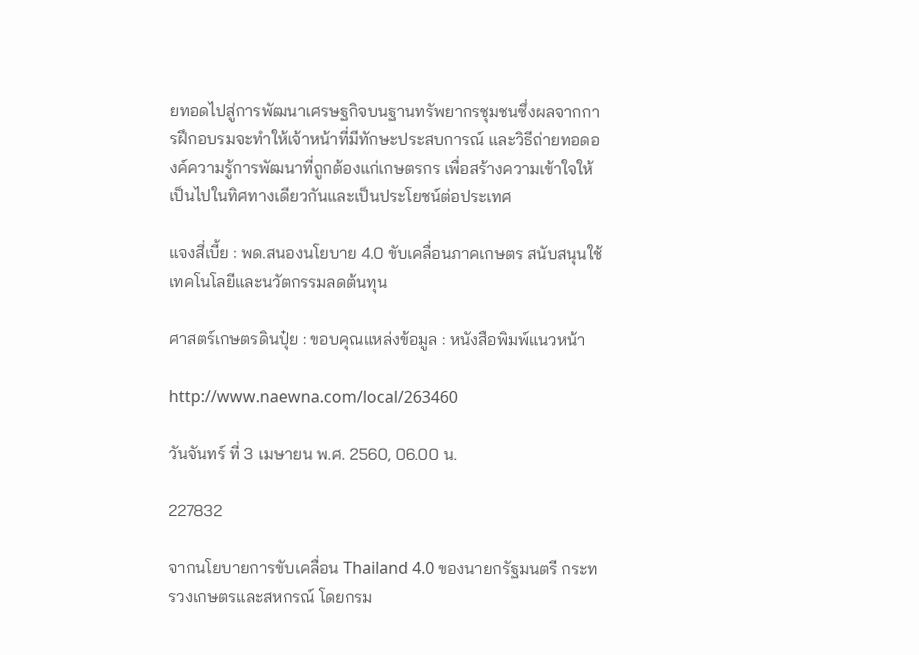ยทอดไปสู่การพัฒนาเศรษฐกิจบนฐานทรัพยากรชุมชนซึ่งผลจากการฝึกอบรมจะทำให้เจ้าหน้าที่มีทักษะประสบการณ์ และวิธีถ่ายทอดองค์ความรู้การพัฒนาที่ถูกต้องแก่เกษตรกร เพื่อสร้างความเข้าใจให้เป็นไปในทิศทางเดียวกันและเป็นประโยชน์ต่อประเทศ

แจงสี่เบี้ย : พด.สนองนโยบาย 4.0 ขับเคลื่อนภาคเกษตร สนับสนุนใช้เทคโนโลยีและนวัตกรรมลดต้นทุน

ศาสตร์เกษตรดินปุ๋ย : ขอบคุณแหล่งข้อมูล : หนังสือพิมพ์แนวหน้า

http://www.naewna.com/local/263460

วันจันทร์ ที่ 3 เมษายน พ.ศ. 2560, 06.00 น.

227832

จากนโยบายการขับเคลื่อน Thailand 4.0 ของนายกรัฐมนตรี กระทรวงเกษตรและสหกรณ์ โดยกรม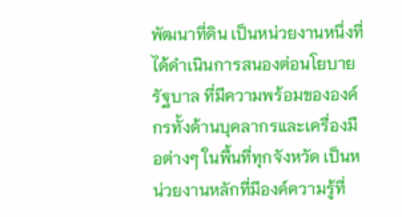พัฒนาที่ดิน เป็นหน่วยงานหนึ่งที่ได้ดำเนินการสนองต่อนโยบายรัฐบาล ที่มีความพร้อมขององค์กรทั้งด้านบุคลากรและเครื่องมือต่างๆ ในพื้นที่ทุกจังหวัด เป็นหน่วยงานหลักที่มีองค์ความรู้ที่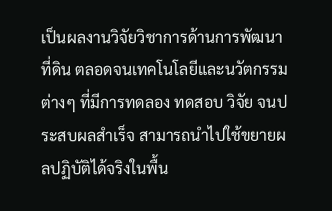เป็นผลงานวิจัยวิชาการด้านการพัฒนาที่ดิน ตลอดจนเทคโนโลยีและนวัตกรรมต่างๆ ที่มีการทดลอง ทดสอบ วิจัย จนประสบผลสำเร็จ สามารถนำไปใช้ขยายผลปฏิบัติได้จริงในพื้น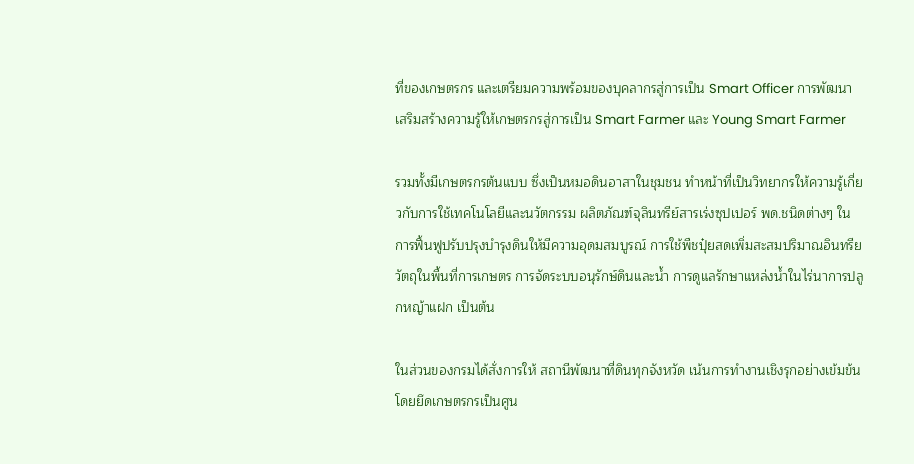ที่ของเกษตรกร และเตรียมความพร้อมของบุคลากรสู่การเป็น Smart Officer การพัฒนาเสริมสร้างความรู้ให้เกษตรกรสู่การเป็น Smart Farmer และ Young Smart Farmer

รวมทั้งมีเกษตรกรต้นแบบ ซึ่งเป็นหมอดินอาสาในชุมชน ทำหน้าที่เป็นวิทยากรให้ความรู้เกี่ยวกับการใช้เทคโนโลยีและนวัตกรรม ผลิตภัณฑ์จุลินทรีย์สารเร่งซุปเปอร์ พด.ชนิดต่างๆ ในการฟื้นฟูปรับปรุงบำรุงดินให้มีความอุดมสมบูรณ์ การใช้พืชปุ๋ยสดเพิ่มสะสมปริมาณอินทรียวัตถุในพื้นที่การเกษตร การจัดระบบอนุรักษ์ดินและน้ำ การดูแลรักษาแหล่งน้ำในไร่นาการปลูกหญ้าแฝก เป็นต้น

ในส่วนของกรมได้สั่งการให้ สถานีพัฒนาที่ดินทุกจังหวัด เน้นการทำงานเชิงรุกอย่างเข้มข้นโดยยึดเกษตรกรเป็นศูน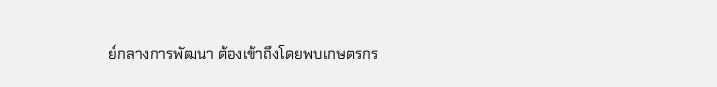ย์กลางการพัฒนา ต้องเข้าถึงโดยพบเกษตรกร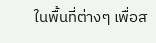ในพื้นที่ต่างๆ เพื่อส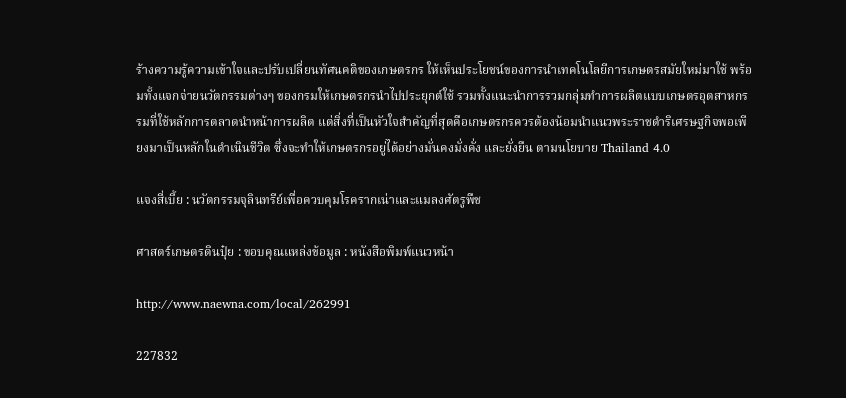ร้างความรู้ความเข้าใจและปรับเปลี่ยนทัศนคติของเกษตรกร ให้เห็นประโยชน์ของการนำเทคโนโลยีการเกษตรสมัยใหม่มาใช้ พร้อมทั้งแจกจ่ายนวัตกรรมต่างๆ ของกรมให้เกษตรกรนำไปประยุกต์ใช้ รวมทั้งแนะนำการรวมกลุ่มทำการผลิตแบบเกษตรอุตสาหกรรมที่ใช้หลักการตลาดนำหน้าการผลิต แต่สิ่งที่เป็นหัวใจสำคัญที่สุดคือเกษตรกรควรต้องน้อมนำแนวพระราชดำริเศรษฐกิจพอเพียงมาเป็นหลักในดำเนินชีวิต ซึ่งจะทำให้เกษตรกรอยู่ได้อย่างมั่นคงมั่งคั่ง และยั่งยืน ตามนโยบาย Thailand 4.0

แจงสี่เบี้ย : นวัตกรรมจุลินทรีย์เพื่อควบคุมโรครากเน่าและแมลงศัตรูพืช

ศาสตร์เกษตรดินปุ๋ย : ขอบคุณแหล่งข้อมูล : หนังสือพิมพ์แนวหน้า

http://www.naewna.com/local/262991

227832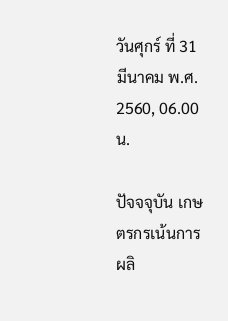วันศุกร์ ที่ 31 มีนาคม พ.ศ. 2560, 06.00 น.

ปัจจจุบัน เกษตรกรเน้นการผลิ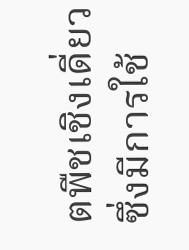ตพืชเชิงเดี่ยว ซึ่งมีการใช้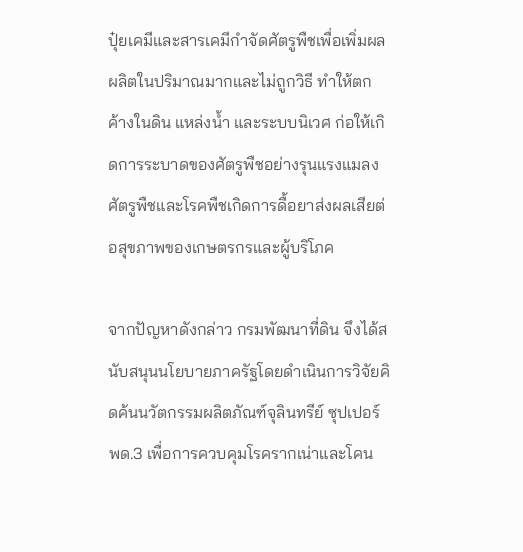ปุ๋ยเคมีและสารเคมีกำจัดศัตรูพืชเพื่อเพิ่มผลผลิตในปริมาณมากและไม่ถูกวิธี ทำให้ตกค้างในดิน แหล่งน้ำ และระบบนิเวศ ก่อให้เกิดการระบาดของศัตรูพืชอย่างรุนแรงแมลงศัตรูพืชและโรคพืชเกิดการดื้อยาส่งผลเสียต่อสุขภาพของเกษตรกรและผู้บริโภค

จากปัญหาดังกล่าว กรมพัฒนาที่ดิน จึงได้สนับสนุนนโยบายภาครัฐโดยดำเนินการวิจัยคิดค้นนวัตกรรมผลิตภัณฑ์จุลินทรีย์ ซุปเปอร์พด.3 เพื่อการควบคุมโรครากเน่าและโคน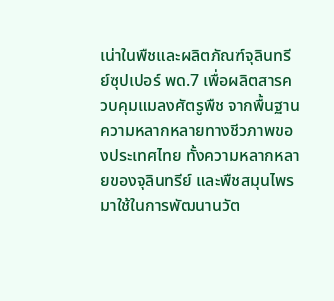เน่าในพืชและผลิตภัณฑ์จุลินทรีย์ซุปเปอร์ พด.7 เพื่อผลิตสารควบคุมแมลงศัตรูพืช จากพื้นฐานความหลากหลายทางชีวภาพของประเทศไทย ทั้งความหลากหลายของจุลินทรีย์ และพืชสมุนไพร มาใช้ในการพัฒนานวัต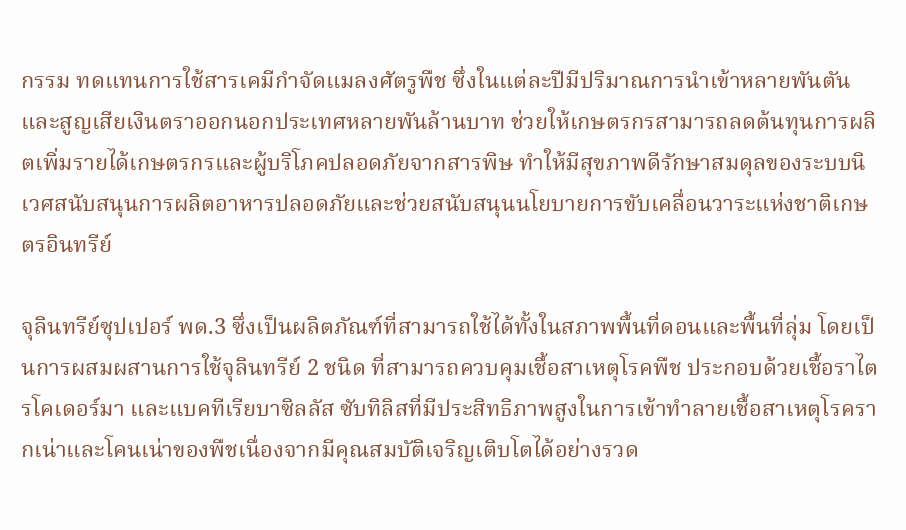กรรม ทดแทนการใช้สารเคมีกำจัดแมลงศัตรูพืช ซึ่งในแต่ละปีมีปริมาณการนำเข้าหลายพันตันและสูญเสียเงินตราออกนอกประเทศหลายพันล้านบาท ช่วยให้เกษตรกรสามารถลดต้นทุนการผลิตเพิ่มรายได้เกษตรกรและผู้บริโภคปลอดภัยจากสารพิษ ทำให้มีสุขภาพดีรักษาสมดุลของระบบนิเวศสนับสนุนการผลิตอาหารปลอดภัยและช่วยสนับสนุนนโยบายการขับเคลื่อนวาระแห่งชาติเกษตรอินทรีย์

จุลินทรีย์ซุปเปอร์ พด.3 ซึ่งเป็นผลิตภัณฑ์ที่สามารถใช้ได้ทั้งในสภาพพื้นที่ดอนและพื้นที่ลุ่ม โดยเป็นการผสมผสานการใช้จุลินทรีย์ 2 ชนิด ที่สามารถควบคุมเชื้อสาเหตุโรคพืช ประกอบด้วยเชื้อราไตรโคเดอร์มา และแบคทีเรียบาซิลลัส ซับทิลิสที่มีประสิทธิภาพสูงในการเข้าทำลายเชื้อสาเหตุโรครากเน่าและโคนเน่าของพืชเนื่องจากมีคุณสมบัติเจริญเติบโตได้อย่างรวด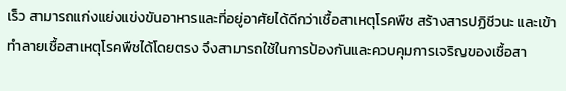เร็ว สามารถแก่งแย่งแข่งขันอาหารและที่อยู่อาศัยได้ดีกว่าเชื้อสาเหตุโรคพืช สร้างสารปฏิชีวนะ และเข้าทำลายเชื้อสาเหตุโรคพืชได้โดยตรง จึงสามารถใช้ในการป้องกันและควบคุมการเจริญของเชื้อสา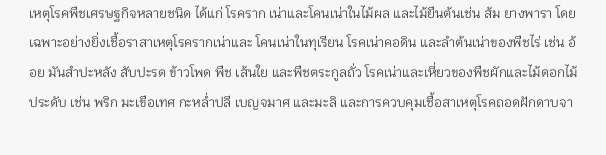เหตุโรคพืชเศรษฐกิจหลายชนิด ได้แก่ โรคราก เน่าและโคนเน่าในไม้ผล และไม้ยืนต้นเช่น ส้ม ยางพารา โดยเฉพาะอย่างยิ่งเชื้อราสาเหตุโรครากเน่าและ โคนเน่าในทุเรียน โรคเน่าคอดิน และลำต้นเน่าของพืชไร่ เช่น อ้อย มันสำปะหลัง สับปะรด ข้าวโพด พืช เส้นใย และพืชตระกูลถั่ว โรคเน่าและเหี่ยวของพืชผักและไม้ดอกไม้ประดับ เช่น พริก มะเขือเทศ กะหล่ำปลี เบญจมาศ และมะลิ และการควบคุมเชื้อสาเหตุโรคถอดฝักดาบจา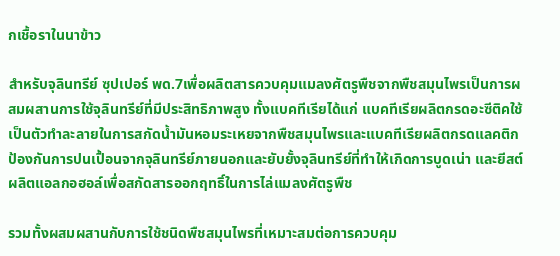กเชื้อราในนาข้าว

สำหรับจุลินทรีย์ ซุปเปอร์ พด.7เพื่อผลิตสารควบคุมแมลงศัตรูพืชจากพืชสมุนไพรเป็นการผสมผสานการใช้จุลินทรีย์ที่มีประสิทธิภาพสูง ทั้งแบคทีเรียได้แก่ แบคทีเรียผลิตกรดอะซีติคใช้เป็นตัวทำละลายในการสกัดน้ำมันหอมระเหยจากพืชสมุนไพรและแบคทีเรียผลิตกรดแลคติก ป้องกันการปนเปื้อนจากจุลินทรีย์ภายนอกและยับยั้งจุลินทรีย์ที่ทำให้เกิดการบูดเน่า และยีสต์ ผลิตแอลกอฮอล์เพื่อสกัดสารออกฤทธิ์ในการไล่แมลงศัตรูพืช

รวมทั้งผสมผสานกับการใช้ชนิดพืชสมุนไพรที่เหมาะสมต่อการควบคุม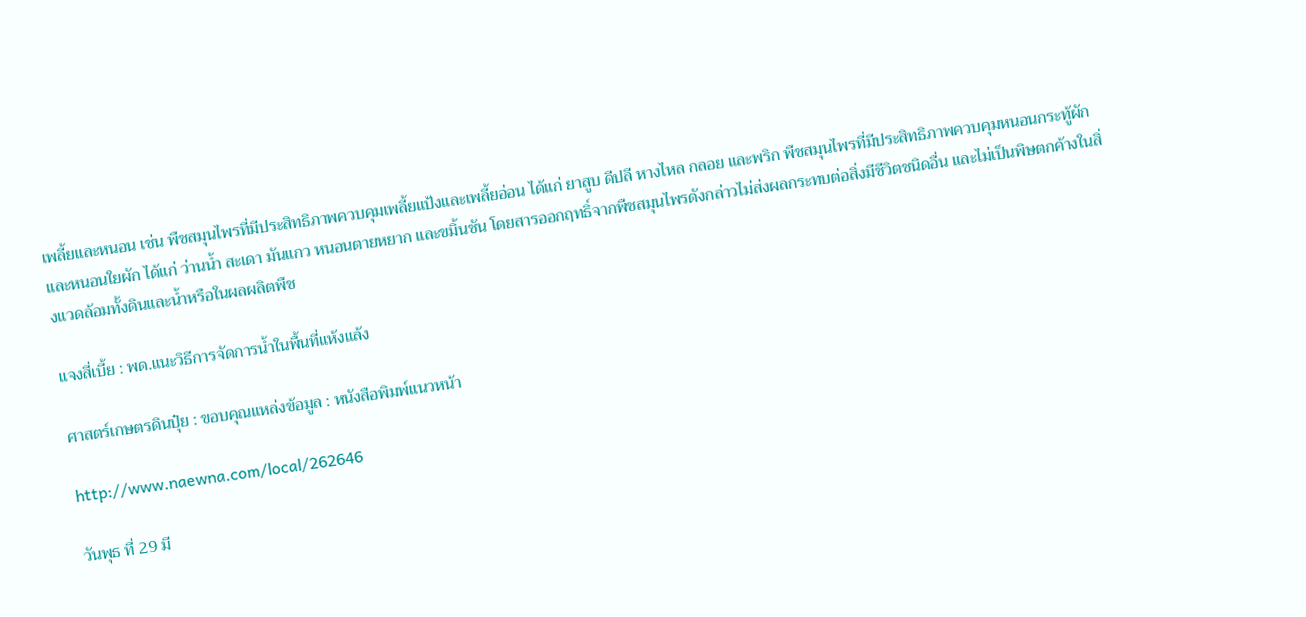เพลี้ยและหนอน เช่น พืชสมุนไพรที่มีประสิทธิภาพควบคุมเพลี้ยแป้งและเพลี้ยอ่อน ได้แก่ ยาสูบ ดีปลี หางไหล กลอย และพริก พืชสมุนไพรที่มีประสิทธิภาพควบคุมหนอนกระทู้ผักและหนอนใยผัก ได้แก่ ว่านน้ำ สะเดา มันแกว หนอนตายหยาก และขมิ้นชัน โดยสารออกฤทธิ์จากพืชสมุนไพรดังกล่าวไม่ส่งผลกระทบต่อสิ่งมีชีวิตชนิดอื่น และไม่เป็นพิษตกค้างในสิ่งแวดล้อมทั้งดินและน้ำหรือในผลผลิตพืช

แจงสี่เบี้ย : พด.แนะวิธีการจัดการน้ำในพื้นที่แห้งแล้ง

ศาสตร์เกษตรดินปุ๋ย : ขอบคุณแหล่งข้อมูล : หนังสือพิมพ์แนวหน้า

http://www.naewna.com/local/262646

วันพุธ ที่ 29 มี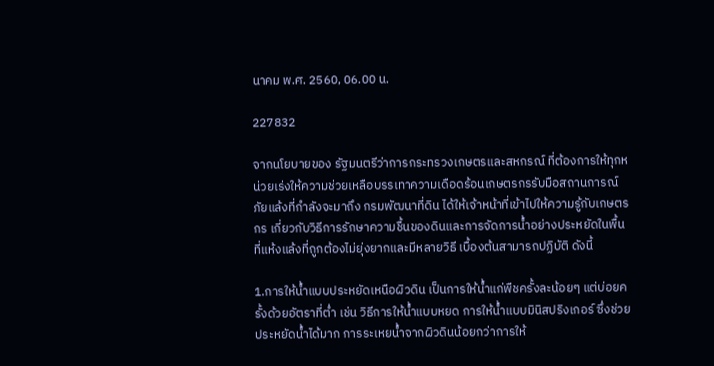นาคม พ.ศ. 2560, 06.00 น.

227832

จากนโยบายของ รัฐมนตรีว่าการกระทรวงเกษตรและสหกรณ์ ที่ต้องการให้ทุกหน่วยเร่งให้ความช่วยเหลือบรรเทาความเดือดร้อนเกษตรกรรับมือสถานการณ์ภัยแล้งที่กำลังจะมาถึง กรมพัฒนาที่ดิน ได้ให้เจ้าหน้าที่เข้าไปให้ความรู้กับเกษตรกร เกี่ยวกับวิธีการรักษาความชื้นของดินและการจัดการน้ำอย่างประหยัดในพื้นที่แห้งแล้งที่ถูกต้องไม่ยุ่งยากและมีหลายวิธี เบื้องต้นสามารถปฏิบัติ ดังนี้

1.การให้น้ำแบบประหยัดเหนือผิวดิน เป็นการให้น้ำแก่พืชครั้งละน้อยๆ แต่บ่อยครั้งด้วยอัตราที่ต่ำ เช่น วิธีการให้น้ำแบบหยด การให้น้ำแบบมินิสปริงเกอร์ ซึ่งช่วยประหยัดน้ำได้มาก การระเหยน้ำจากผิวดินน้อยกว่าการให้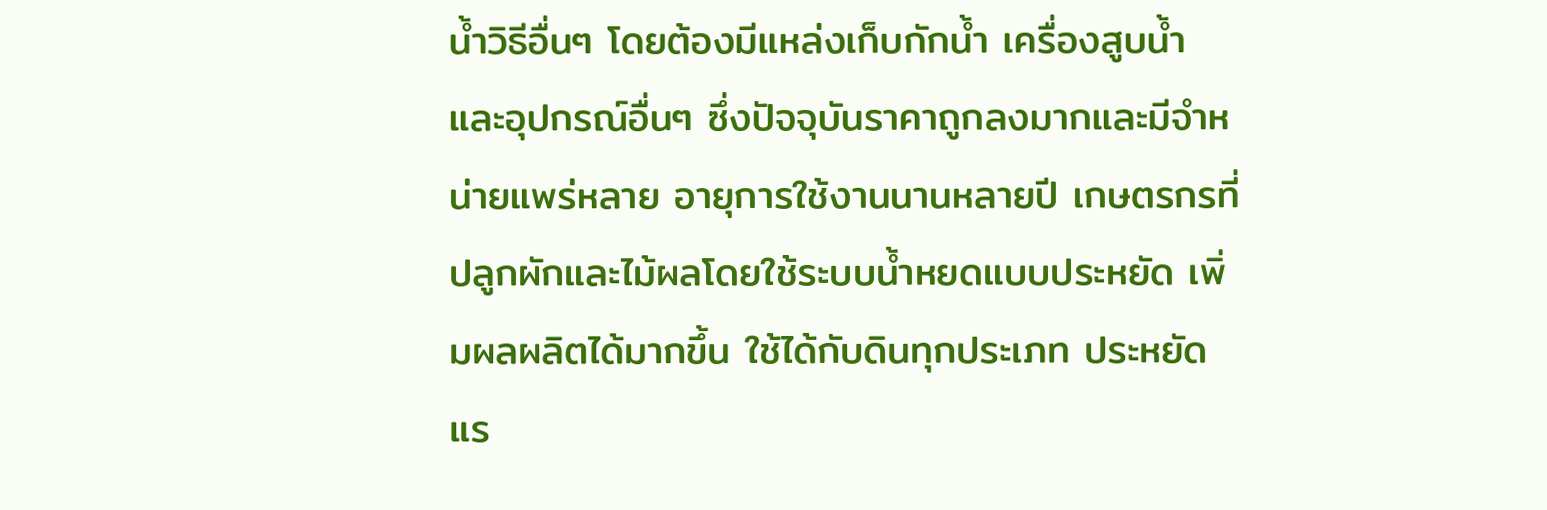น้ำวิธีอื่นๆ โดยต้องมีแหล่งเก็บกักน้ำ เครื่องสูบน้ำ และอุปกรณ์อื่นๆ ซึ่งปัจจุบันราคาถูกลงมากและมีจำหน่ายแพร่หลาย อายุการใช้งานนานหลายปี เกษตรกรที่ปลูกผักและไม้ผลโดยใช้ระบบน้ำหยดแบบประหยัด เพิ่มผลผลิตได้มากขึ้น ใช้ได้กับดินทุกประเภท ประหยัดแร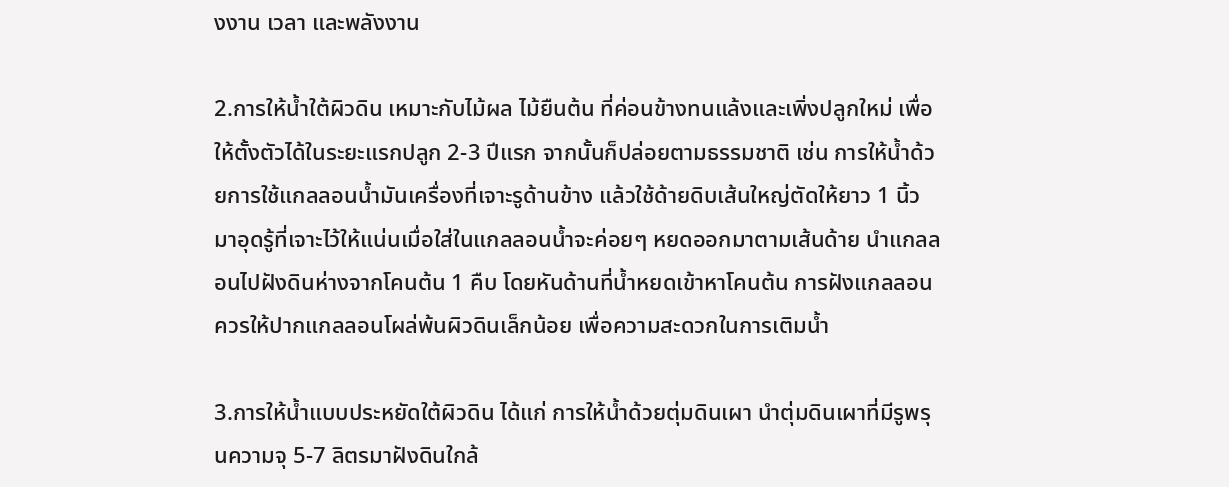งงาน เวลา และพลังงาน

2.การให้น้ำใต้ผิวดิน เหมาะกับไม้ผล ไม้ยืนต้น ที่ค่อนข้างทนแล้งและเพิ่งปลูกใหม่ เพื่อให้ตั้งตัวได้ในระยะแรกปลูก 2-3 ปีแรก จากนั้นก็ปล่อยตามธรรมชาติ เช่น การให้น้ำด้วยการใช้แกลลอนน้ำมันเครื่องที่เจาะรูด้านข้าง แล้วใช้ด้ายดิบเส้นใหญ่ตัดให้ยาว 1 นิ้ว มาอุดรู้ที่เจาะไว้ให้แน่นเมื่อใส่ในแกลลอนน้ำจะค่อยๆ หยดออกมาตามเส้นด้าย นำแกลลอนไปฝังดินห่างจากโคนต้น 1 คืบ โดยหันด้านที่น้ำหยดเข้าหาโคนต้น การฝังแกลลอนควรให้ปากแกลลอนโผล่พ้นผิวดินเล็กน้อย เพื่อความสะดวกในการเติมน้ำ

3.การให้น้ำแบบประหยัดใต้ผิวดิน ได้แก่ การให้น้ำด้วยตุ่มดินเผา นำตุ่มดินเผาที่มีรูพรุนความจุ 5-7 ลิตรมาฝังดินใกล้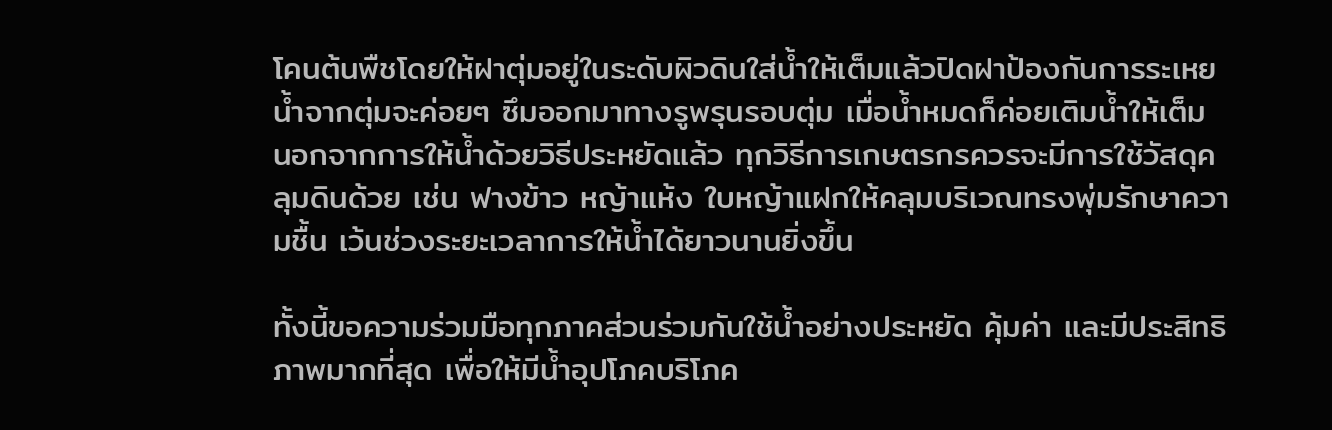โคนต้นพืชโดยให้ฝาตุ่มอยู่ในระดับผิวดินใส่น้ำให้เต็มแล้วปิดฝาป้องกันการระเหย น้ำจากตุ่มจะค่อยๆ ซึมออกมาทางรูพรุนรอบตุ่ม เมื่อน้ำหมดก็ค่อยเติมน้ำให้เต็ม นอกจากการให้น้ำด้วยวิธีประหยัดแล้ว ทุกวิธีการเกษตรกรควรจะมีการใช้วัสดุคลุมดินด้วย เช่น ฟางข้าว หญ้าแห้ง ใบหญ้าแฝกให้คลุมบริเวณทรงพุ่มรักษาความชื้น เว้นช่วงระยะเวลาการให้น้ำได้ยาวนานยิ่งขึ้น

ทั้งนี้ขอความร่วมมือทุกภาคส่วนร่วมกันใช้น้ำอย่างประหยัด คุ้มค่า และมีประสิทธิภาพมากที่สุด เพื่อให้มีน้ำอุปโภคบริโภค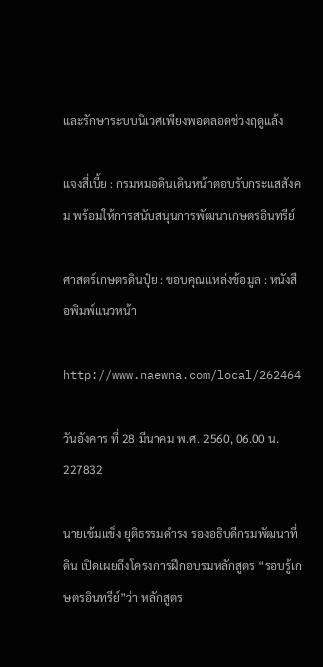และรักษาระบบนิเวศเพียงพอตลอดช่วงฤดูแล้ง

แจงสี่เบี้ย : กรมหมอดินเดินหน้าตอบรับกระแสสังคม พร้อมให้การสนับสนุนการพัฒนาเกษตรอินทรีย์

ศาสตร์เกษตรดินปุ๋ย : ขอบคุณแหล่งข้อมูล : หนังสือพิมพ์แนวหน้า

http://www.naewna.com/local/262464

วันอังคาร ที่ 28 มีนาคม พ.ศ. 2560, 06.00 น.
227832

นายเข้มแข็ง ยุติธรรมดำรง รองอธิบดีกรมพัฒนาที่ดิน เปิดเผยถึงโครงการฝึกอบรมหลักสูตร “รอบรู้เกษตรอินทรีย์”ว่า หลักสูตร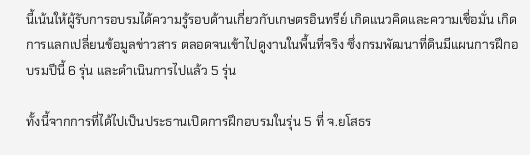นี้เน้นให้ผู้รับการอบรมได้ความรู้รอบด้านเกี่ยวกับเกษตรอินทรีย์ เกิดแนวคิดและความเชื่อมั่น เกิดการแลกเปลี่ยนข้อมูลข่าวสาร ตลอดจนเข้าไปดูงานในพื้นที่จริง ซึ่งกรมพัฒนาที่ดินมีแผนการฝึกอบรมปีนี้ 6 รุ่น และดำเนินการไปแล้ว 5 รุ่น

ทั้งนี้จากการที่ได้ไปเป็นประธานเปิดการฝึกอบรมในรุ่น 5 ที่ จ.ยโสธร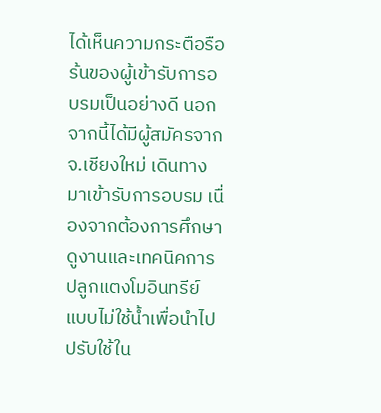ได้เห็นความกระตือรือร้นของผู้เข้ารับการอบรมเป็นอย่างดี นอกจากนี้ได้มีผู้สมัครจาก จ.เชียงใหม่ เดินทางมาเข้ารับการอบรม เนื่องจากต้องการศึกษาดูงานและเทคนิคการปลูกแตงโมอินทรีย์ แบบไม่ใช้น้ำเพื่อนำไปปรับใช้ใน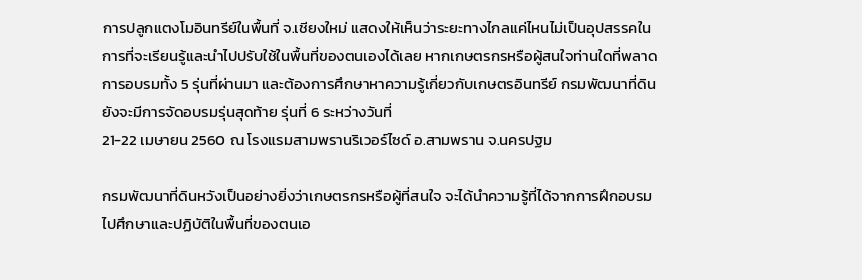การปลูกแตงโมอินทรีย์ในพื้นที่ จ.เชียงใหม่ แสดงให้เห็นว่าระยะทางไกลแค่ไหนไม่เป็นอุปสรรคในการที่จะเรียนรู้และนำไปปรับใช้ในพื้นที่ของตนเองได้เลย หากเกษตรกรหรือผู้สนใจท่านใดที่พลาดการอบรมทั้ง 5 รุ่นที่ผ่านมา และต้องการศึกษาหาความรู้เกี่ยวกับเกษตรอินทรีย์ กรมพัฒนาที่ดิน ยังจะมีการจัดอบรมรุ่นสุดท้าย รุ่นที่ 6 ระหว่างวันที่
21-22 เมษายน 2560 ณ โรงแรมสามพรานริเวอร์ไซด์ อ.สามพราน จ.นครปฐม

กรมพัฒนาที่ดินหวังเป็นอย่างยิ่งว่าเกษตรกรหรือผู้ที่สนใจ จะได้นำความรู้ที่ได้จากการฝึกอบรม ไปศึกษาและปฏิบัติในพื้นที่ของตนเอ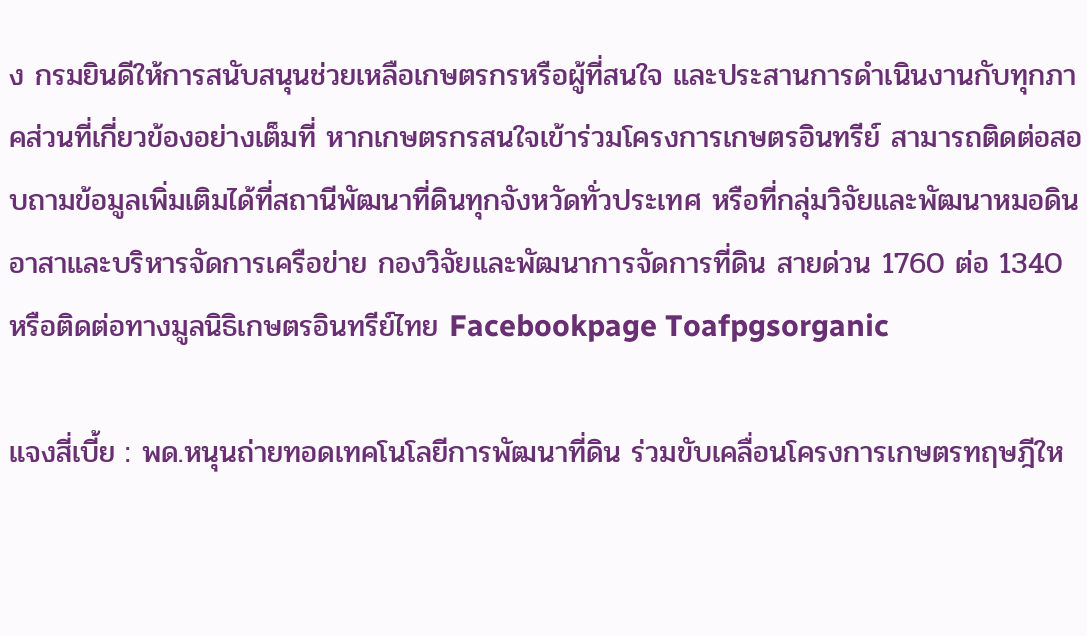ง กรมยินดีให้การสนับสนุนช่วยเหลือเกษตรกรหรือผู้ที่สนใจ และประสานการดำเนินงานกับทุกภาคส่วนที่เกี่ยวข้องอย่างเต็มที่ หากเกษตรกรสนใจเข้าร่วมโครงการเกษตรอินทรีย์ สามารถติดต่อสอบถามข้อมูลเพิ่มเติมได้ที่สถานีพัฒนาที่ดินทุกจังหวัดทั่วประเทศ หรือที่กลุ่มวิจัยและพัฒนาหมอดินอาสาและบริหารจัดการเครือข่าย กองวิจัยและพัฒนาการจัดการที่ดิน สายด่วน 1760 ต่อ 1340 หรือติดต่อทางมูลนิธิเกษตรอินทรีย์ไทย Facebookpage Toafpgsorganic

แจงสี่เบี้ย : พด.หนุนถ่ายทอดเทคโนโลยีการพัฒนาที่ดิน ร่วมขับเคลื่อนโครงการเกษตรทฤษฎีให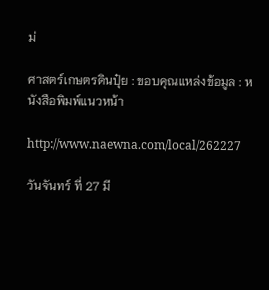ม่

ศาสตร์เกษตรดินปุ๋ย : ขอบคุณแหล่งข้อมูล : หนังสือพิมพ์แนวหน้า

http://www.naewna.com/local/262227

วันจันทร์ ที่ 27 มี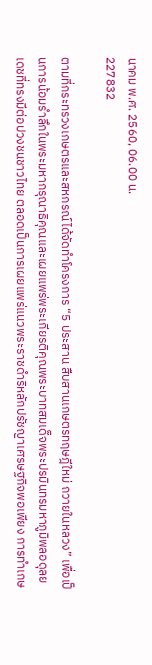นาคม พ.ศ. 2560, 06.00 น.
227832

ตามที่กระทรวงเกษตรและสหกรณ์ได้จัดทำโครงการ “5 ประสาน สืบสานเกษตรทฤษฎีใหม่ ถวายในหลวง” เพื่อเป็นการน้อมรำลึกในพระมหากรุณาธิคุณและเผยแพร่พระเกียรติคุณพระบาทสมเด็จพระปรมินทรมหาภูมิพลอดุลยเดชที่ทรงมีต่อปวงชนชาวไทย ตลอดเป็นการเผยแพร่แนวพระราชดำริหลักปรัชญาเศรษฐกิจพอเพียง การทำเกษ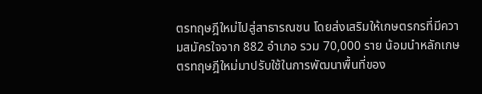ตรทฤษฎีใหม่ไปสู่สาธารณชน โดยส่งเสริมให้เกษตรกรที่มีความสมัครใจจาก 882 อำเภอ รวม 70,000 ราย น้อมนำหลักเกษตรทฤษฎีใหม่มาปรับใช้ในการพัฒนาพื้นที่ของ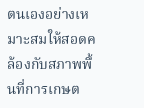ตนเองอย่างเหมาะสมให้สอดคล้องกับสภาพพื้นที่การเกษต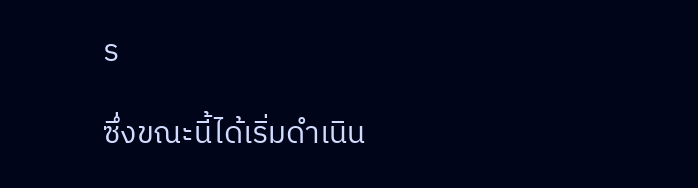ร

ซึ่งขณะนี้ได้เริ่มดำเนิน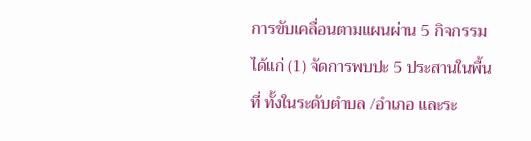การขับเคลื่อนตามแผนผ่าน 5 กิจกรรม ได้แก่ (1) จัดการพบปะ 5 ประสานในพื้นที่ ทั้งในระดับตำบล /อำเภอ และระ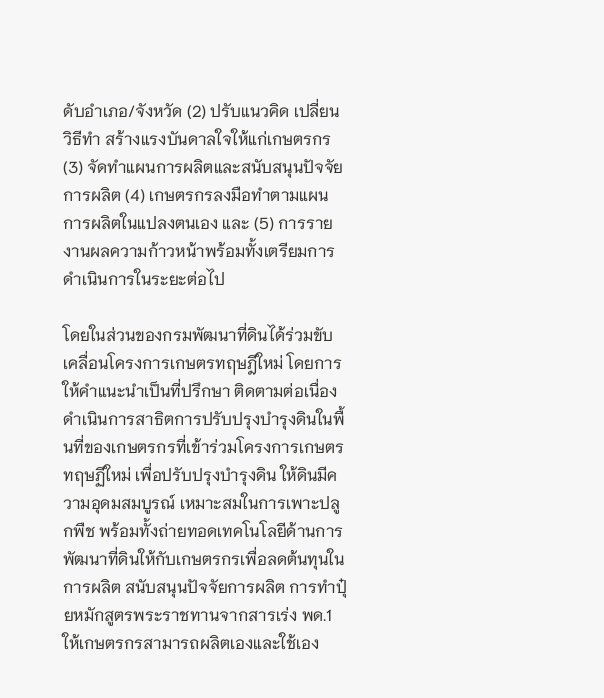ดับอำเภอ/จังหวัด (2) ปรับแนวคิด เปลี่ยนวิธีทำ สร้างแรงบันดาลใจให้แก่เกษตรกร(3) จัดทำแผนการผลิตและสนับสนุนปัจจัยการผลิต (4) เกษตรกรลงมือทำตามแผนการผลิตในแปลงตนเอง และ (5) การรายงานผลความก้าวหน้าพร้อมทั้งเตรียมการดำเนินการในระยะต่อไป

โดยในส่วนของกรมพัฒนาที่ดินได้ร่วมขับเคลื่อนโครงการเกษตรทฤษฎีใหม่ โดยการให้คำแนะนำเป็นที่ปรึกษา ติดตามต่อเนื่อง ดำเนินการสาธิตการปรับปรุงบำรุงดินในพื้นที่ของเกษตรกรที่เข้าร่วมโครงการเกษตรทฤษฏีใหม่ เพื่อปรับปรุงบำรุงดิน ให้ดินมีความอุดมสมบูรณ์ เหมาะสมในการเพาะปลูกพืช พร้อมทั้งถ่ายทอดเทคโนโลยีด้านการพัฒนาที่ดินให้กับเกษตรกรเพื่อลดต้นทุนในการผลิต สนับสนุนปัจจัยการผลิต การทำปุ๋ยหมักสูตรพระราชทานจากสารเร่ง พด.1 ให้เกษตรกรสามารถผลิตเองและใช้เอง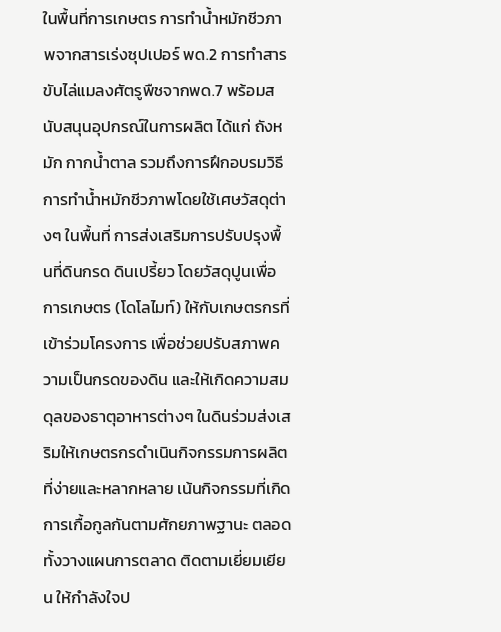ในพื้นที่การเกษตร การทำน้ำหมักชีวภาพจากสารเร่งซุปเปอร์ พด.2 การทำสารขับไล่แมลงศัตรูพืชจากพด.7 พร้อมสนับสนุนอุปกรณ์ในการผลิต ได้แก่ ถังหมัก กากน้ำตาล รวมถึงการฝึกอบรมวิธีการทำน้ำหมักชีวภาพโดยใช้เศษวัสดุต่างๆ ในพื้นที่ การส่งเสริมการปรับปรุงพื้นที่ดินกรด ดินเปรี้ยว โดยวัสดุปูนเพื่อการเกษตร (โดโลไมท์) ให้กับเกษตรกรที่เข้าร่วมโครงการ เพื่อช่วยปรับสภาพความเป็นกรดของดิน และให้เกิดความสมดุลของธาตุอาหารต่างๆ ในดินร่วมส่งเสริมให้เกษตรกรดำเนินกิจกรรมการผลิตที่ง่ายและหลากหลาย เน้นกิจกรรมที่เกิดการเกื้อกูลกันตามศักยภาพฐานะ ตลอดทั้งวางแผนการตลาด ติดตามเยี่ยมเยียน ให้กำลังใจป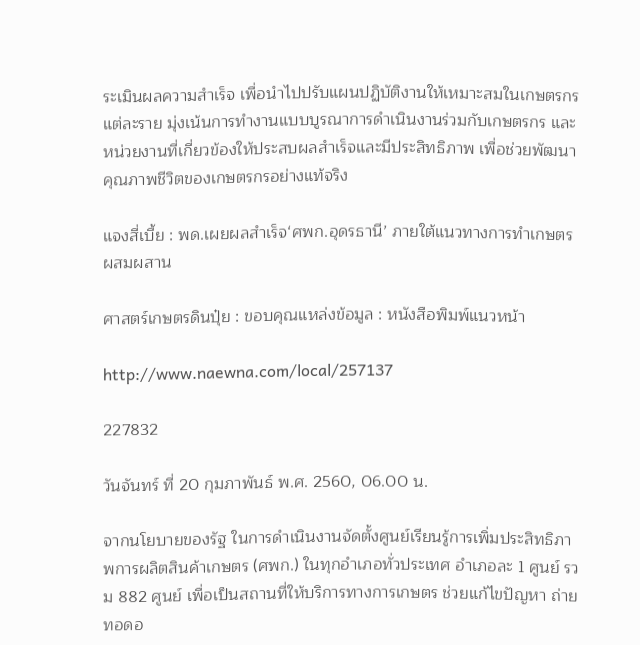ระเมินผลความสำเร็จ เพื่อนำไปปรับแผนปฏิบัติงานให้เหมาะสมในเกษตรกรแต่ละราย มุ่งเน้นการทำงานแบบบูรณาการดำเนินงานร่วมกับเกษตรกร และหน่วยงานที่เกี่ยวข้องให้ประสบผลสำเร็จและมีประสิทธิภาพ เพื่อช่วยพัฒนาคุณภาพชีวิตของเกษตรกรอย่างแท้จริง

แจงสี่เบี้ย : พด.เผยผลสำเร็จ‘ศพก.อุดรธานี’ ภายใต้แนวทางการทำเกษตรผสมผสาน

ศาสตร์เกษตรดินปุ๋ย : ขอบคุณแหล่งข้อมูล : หนังสือพิมพ์แนวหน้า

http://www.naewna.com/local/257137

227832

วันจันทร์ ที่ 20 กุมภาพันธ์ พ.ศ. 2560, 06.00 น.

จากนโยบายของรัฐ ในการดำเนินงานจัดตั้งศูนย์เรียนรู้การเพิ่มประสิทธิภาพการผลิตสินค้าเกษตร (ศพก.) ในทุกอำเภอทั่วประเทศ อำเภอละ 1 ศูนย์ รวม 882 ศูนย์ เพื่อเป็นสถานที่ให้บริการทางการเกษตร ช่วยแก้ไขปัญหา ถ่ายทอดอ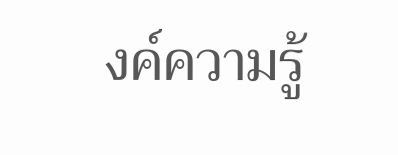งค์ความรู้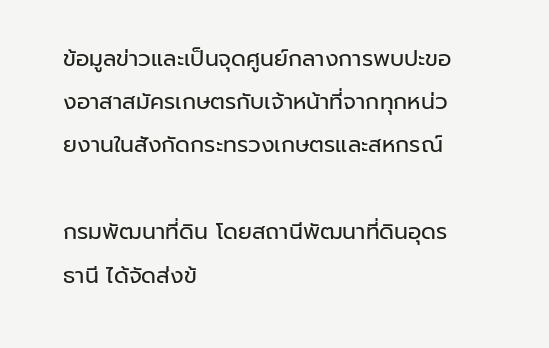ข้อมูลข่าวและเป็นจุดศูนย์กลางการพบปะของอาสาสมัครเกษตรกับเจ้าหน้าที่จากทุกหน่วยงานในสังกัดกระทรวงเกษตรและสหกรณ์

กรมพัฒนาที่ดิน โดยสถานีพัฒนาที่ดินอุดรธานี ได้จัดส่งข้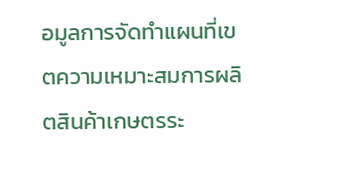อมูลการจัดทำแผนที่เขตความเหมาะสมการผลิตสินค้าเกษตรระ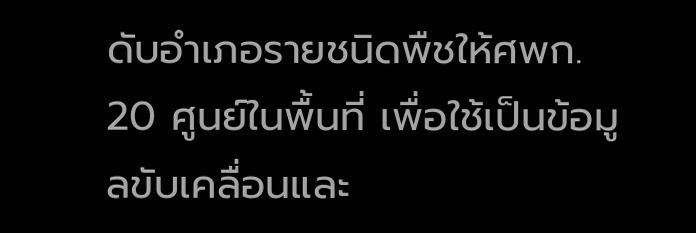ดับอำเภอรายชนิดพืชให้ศพก. 20 ศูนย์ในพื้นที่ เพื่อใช้เป็นข้อมูลขับเคลื่อนและ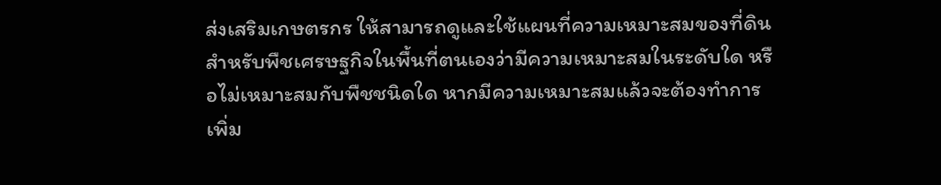ส่งเสริมเกษตรกร ให้สามารถดูและใช้แผนที่ความเหมาะสมของที่ดินสำหรับพืชเศรษฐกิจในพื้นที่ตนเองว่ามีความเหมาะสมในระดับใด หรือไม่เหมาะสมกับพืชชนิดใด หากมีความเหมาะสมแล้วจะต้องทำการเพิ่ม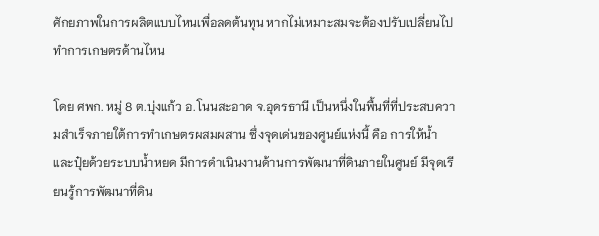ศักยภาพในการผลิตแบบไหนเพื่อลดต้นทุน หากไม่เหมาะสมจะต้องปรับเปลี่ยนไปทำการเกษตรด้านไหน

โดย ศพก. หมู่ 8 ต.บุ่งแก้ว อ.โนนสะอาด จ.อุดรธานี เป็นหนึ่งในพื้นที่ที่ประสบความสำเร็จภายใต้การทำเกษตรผสมผสาน ซึ่งจุดเด่นของศูนย์แห่งนี้ คือ การให้น้ำและปุ๋ยด้วยระบบน้ำหยด มีการดำเนินงานด้านการพัฒนาที่ดินภายในศูนย์ มีจุดเรียนรู้การพัฒนาที่ดิน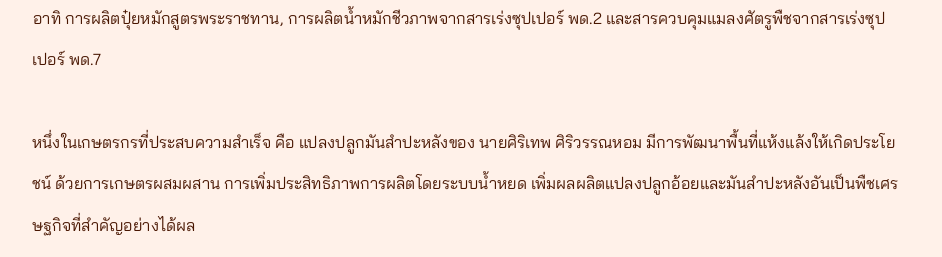อาทิ การผลิตปุ๋ยหมักสูตรพระราชทาน, การผลิตน้ำหมักชีวภาพจากสารเร่งซุปเปอร์ พด.2 และสารควบคุมแมลงศัตรูพืชจากสารเร่งซุปเปอร์ พด.7

หนึ่งในเกษตรกรที่ประสบความสำเร็จ คือ แปลงปลูกมันสำปะหลังของ นายศิริเทพ ศิริวรรณหอม มีการพัฒนาพื้นที่แห้งแล้งให้เกิดประโยชน์ ด้วยการเกษตรผสมผสาน การเพิ่มประสิทธิภาพการผลิตโดยระบบน้ำหยด เพิ่มผลผลิตแปลงปลูกอ้อยและมันสำปะหลังอันเป็นพืชเศรษฐกิจที่สำคัญอย่างได้ผล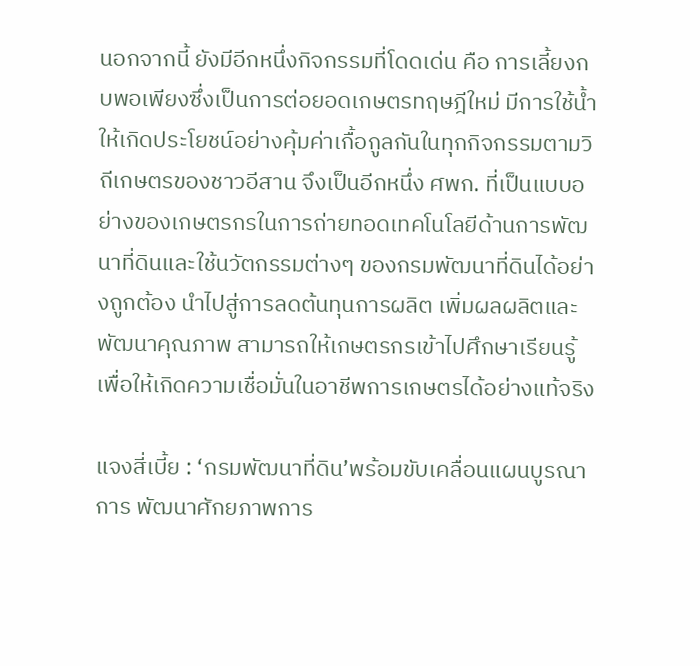นอกจากนี้ ยังมีอีกหนึ่งกิจกรรมที่โดดเด่น คือ การเลี้ยงกบพอเพียงซึ่งเป็นการต่อยอดเกษตรทฤษฎีใหม่ มีการใช้น้ำให้เกิดประโยชน์อย่างคุ้มค่าเกื้อกูลกันในทุกกิจกรรมตามวิถีเกษตรของชาวอีสาน จึงเป็นอีกหนึ่ง ศพก. ที่เป็นแบบอย่างของเกษตรกรในการถ่ายทอดเทคโนโลยีด้านการพัฒนาที่ดินและใช้นวัตกรรมต่างๆ ของกรมพัฒนาที่ดินได้อย่างถูกต้อง นำไปสู่การลดต้นทุนการผลิต เพิ่มผลผลิตและพัฒนาคุณภาพ สามารถให้เกษตรกรเข้าไปศึกษาเรียนรู้ เพื่อให้เกิดความเชื่อมั่นในอาชีพการเกษตรได้อย่างแท้จริง

แจงสี่เบี้ย : ‘กรมพัฒนาที่ดิน’พร้อมขับเคลื่อนแผนบูรณาการ พัฒนาศักยภาพการ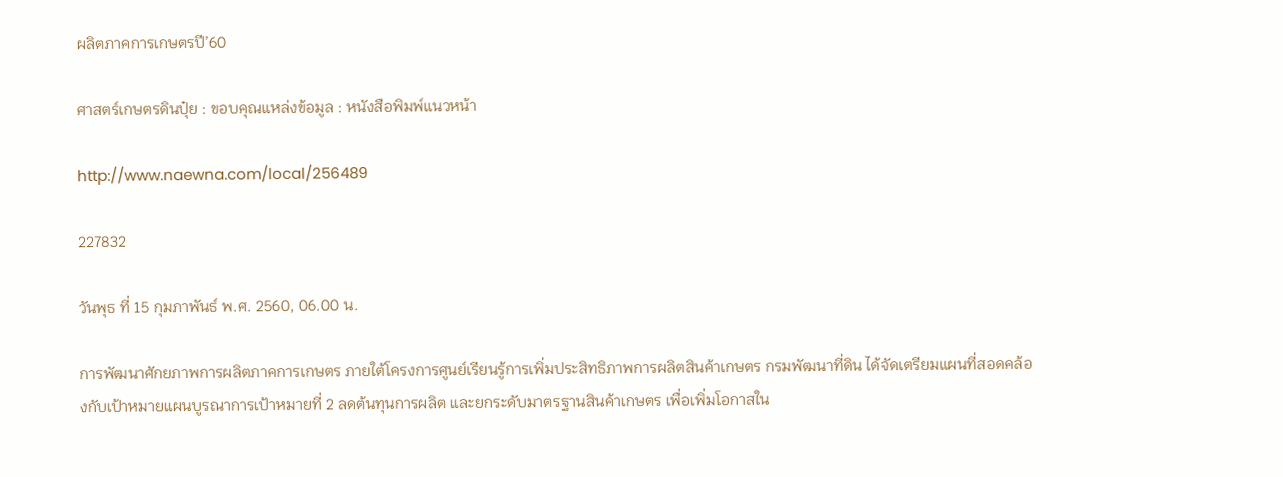ผลิตภาคการเกษตรปี’60

ศาสตร์เกษตรดินปุ๋ย : ขอบคุณแหล่งข้อมูล : หนังสือพิมพ์แนวหน้า

http://www.naewna.com/local/256489

227832

วันพุธ ที่ 15 กุมภาพันธ์ พ.ศ. 2560, 06.00 น.

การพัฒนาศักยภาพการผลิตภาคการเกษตร ภายใต้โครงการศูนย์เรียนรู้การเพิ่มประสิทธิภาพการผลิตสินค้าเกษตร กรมพัฒนาที่ดิน ได้จัดเตรียมแผนที่สอดคล้องกับเป้าหมายแผนบูรณาการเป้าหมายที่ 2 ลดต้นทุนการผลิต และยกระดับมาตรฐานสินค้าเกษตร เพื่อเพิ่มโอกาสใน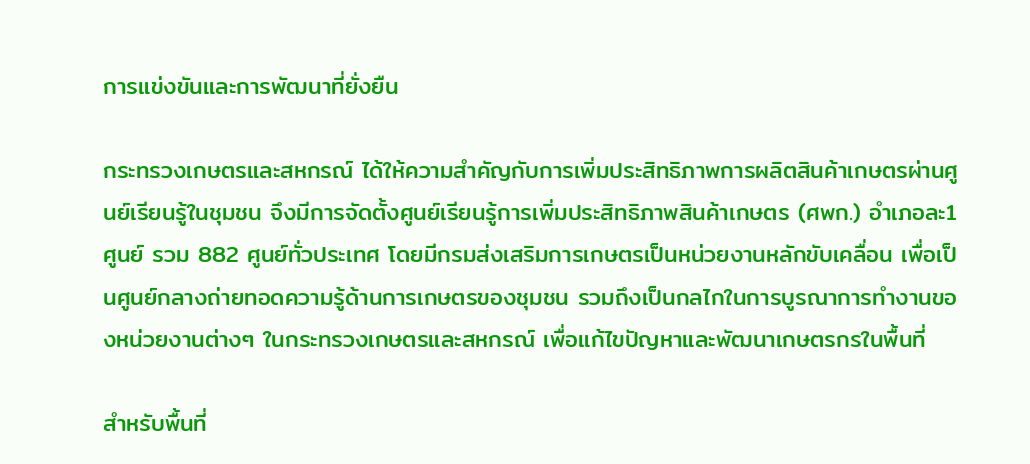การแข่งขันและการพัฒนาที่ยั่งยืน

กระทรวงเกษตรและสหกรณ์ ได้ให้ความสำคัญกับการเพิ่มประสิทธิภาพการผลิตสินค้าเกษตรผ่านศูนย์เรียนรู้ในชุมชน จึงมีการจัดตั้งศูนย์เรียนรู้การเพิ่มประสิทธิภาพสินค้าเกษตร (ศพก.) อำเภอละ1 ศูนย์ รวม 882 ศูนย์ทั่วประเทศ โดยมีกรมส่งเสริมการเกษตรเป็นหน่วยงานหลักขับเคลื่อน เพื่อเป็นศูนย์กลางถ่ายทอดความรู้ด้านการเกษตรของชุมชน รวมถึงเป็นกลไกในการบูรณาการทำงานของหน่วยงานต่างๆ ในกระทรวงเกษตรและสหกรณ์ เพื่อแก้ไขปัญหาและพัฒนาเกษตรกรในพื้นที่

สำหรับพื้นที่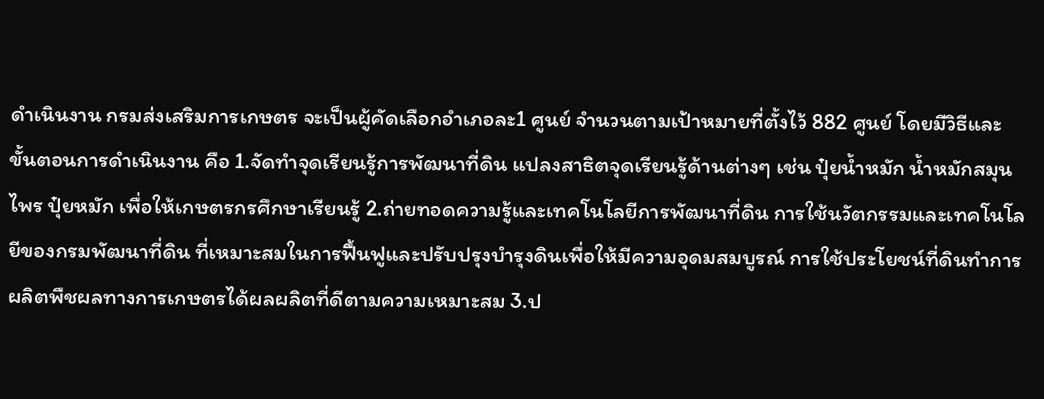ดำเนินงาน กรมส่งเสริมการเกษตร จะเป็นผู้คัดเลือกอำเภอละ1 ศูนย์ จำนวนตามเป้าหมายที่ตั้งไว้ 882 ศูนย์ โดยมีวิธีและขั้นตอนการดำเนินงาน คือ 1.จัดทำจุดเรียนรู้การพัฒนาที่ดิน แปลงสาธิตจุดเรียนรู้ด้านต่างๆ เช่น ปุ๋ยน้ำหมัก น้ำหมักสมุนไพร ปุ๋ยหมัก เพื่อให้เกษตรกรศึกษาเรียนรู้ 2.ถ่ายทอดความรู้และเทคโนโลยีการพัฒนาที่ดิน การใช้นวัตกรรมและเทคโนโลยีของกรมพัฒนาที่ดิน ที่เหมาะสมในการฟื้นฟูและปรับปรุงบำรุงดินเพื่อให้มีความอุดมสมบูรณ์ การใช้ประโยชน์ที่ดินทำการผลิตพืชผลทางการเกษตรได้ผลผลิตที่ดีตามความเหมาะสม 3.ป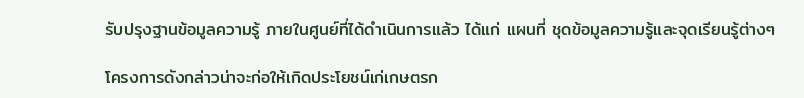รับปรุงฐานข้อมูลความรู้ ภายในศูนย์ที่ได้ดำเนินการแล้ว ได้แก่ แผนที่ ชุดข้อมูลความรู้และจุดเรียนรู้ต่างๆ

โครงการดังกล่าวน่าจะก่อให้เกิดประโยชน์เก่เกษตรก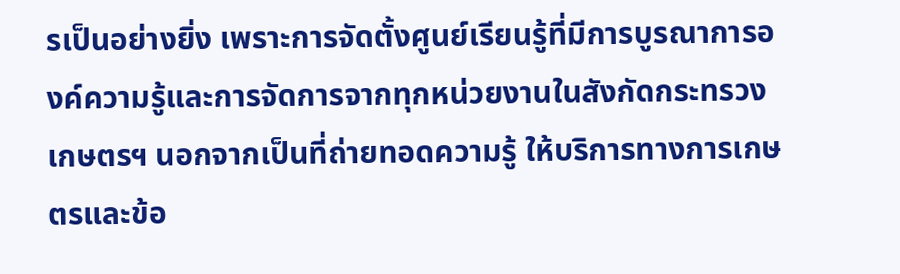รเป็นอย่างยิ่ง เพราะการจัดตั้งศูนย์เรียนรู้ที่มีการบูรณาการองค์ความรู้และการจัดการจากทุกหน่วยงานในสังกัดกระทรวงเกษตรฯ นอกจากเป็นที่ถ่ายทอดความรู้ ให้บริการทางการเกษตรและข้อ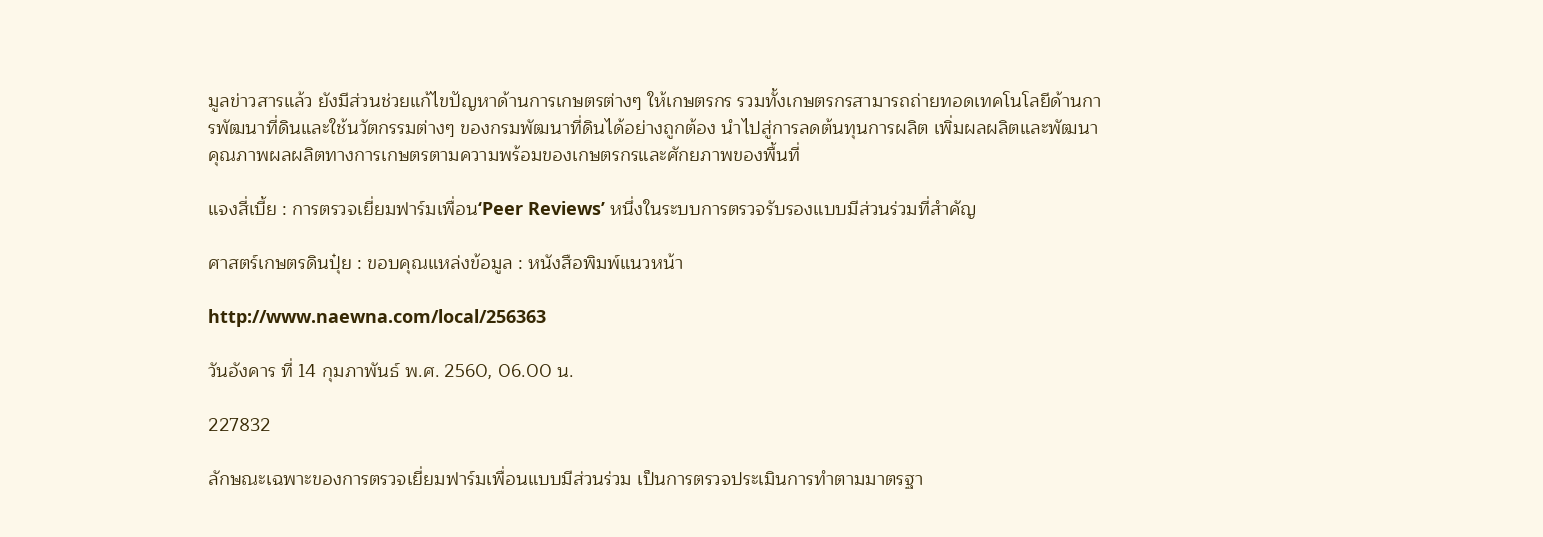มูลข่าวสารแล้ว ยังมีส่วนช่วยแก้ไขปัญหาด้านการเกษตรต่างๆ ให้เกษตรกร รวมทั้งเกษตรกรสามารถถ่ายทอดเทคโนโลยีด้านการพัฒนาที่ดินและใช้นวัตกรรมต่างๆ ของกรมพัฒนาที่ดินได้อย่างถูกต้อง นำไปสู่การลดต้นทุนการผลิต เพิ่มผลผลิตและพัฒนาคุณภาพผลผลิตทางการเกษตรตามความพร้อมของเกษตรกรและศักยภาพของพื้นที่

แจงสี่เบี้ย : การตรวจเยี่ยมฟาร์มเพื่อน‘Peer Reviews’ หนึ่งในระบบการตรวจรับรองแบบมีส่วนร่วมที่สำคัญ

ศาสตร์เกษตรดินปุ๋ย : ขอบคุณแหล่งข้อมูล : หนังสือพิมพ์แนวหน้า

http://www.naewna.com/local/256363

วันอังคาร ที่ 14 กุมภาพันธ์ พ.ศ. 2560, 06.00 น.

227832

ลักษณะเฉพาะของการตรวจเยี่ยมฟาร์มเพื่อนแบบมีส่วนร่วม เป็นการตรวจประเมินการทำตามมาตรฐา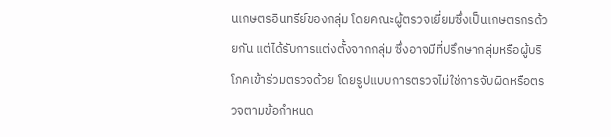นเกษตรอินทรีย์ของกลุ่ม โดยคณะผู้ตรวจเยี่ยมซึ่งเป็นเกษตรกรด้วยกัน แต่ได้รับการแต่งตั้งจากกลุ่ม ซึ่งอาจมีที่ปรึกษากลุ่มหรือผู้บริโภคเข้าร่วมตรวจด้วย โดยรูปแบบการตรวจไม่ใช่การจับผิดหรือตรวจตามข้อกำหนด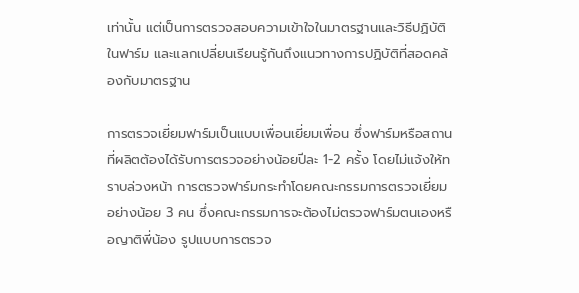เท่านั้น แต่เป็นการตรวจสอบความเข้าใจในมาตรฐานและวิธีปฏิบัติในฟาร์ม และแลกเปลี่ยนเรียนรู้กันถึงแนวทางการปฏิบัติที่สอดคล้องกับมาตรฐาน

การตรวจเยี่ยมฟาร์มเป็นแบบเพื่อนเยี่ยมเพื่อน ซึ่งฟาร์มหรือสถานที่ผลิตต้องได้รับการตรวจอย่างน้อยปีละ 1-2 ครั้ง โดยไม่แจ้งให้ทราบล่วงหน้า การตรวจฟาร์มกระทำโดยคณะกรรมการตรวจเยี่ยมอย่างน้อย 3 คน ซึ่งคณะกรรมการจะต้องไม่ตรวจฟาร์มตนเองหรือญาติพี่น้อง รูปแบบการตรวจ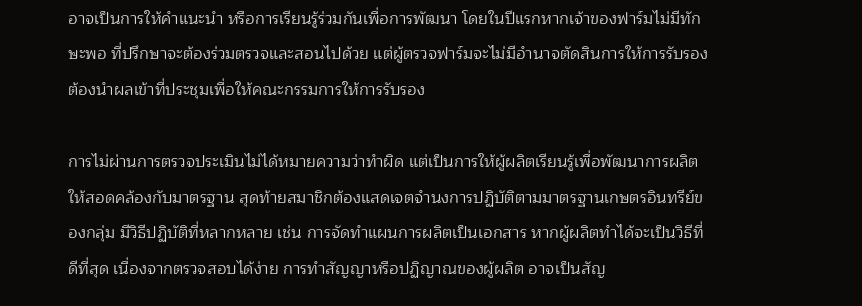อาจเป็นการให้คำแนะนำ หรือการเรียนรู้ร่วมกันเพื่อการพัฒนา โดยในปีแรกหากเจ้าของฟาร์มไม่มีทักษะพอ ที่ปรึกษาจะต้องร่วมตรวจและสอนไปด้วย แต่ผู้ตรวจฟาร์มจะไม่มีอำนาจตัดสินการให้การรับรอง ต้องนำผลเข้าที่ประชุมเพื่อให้คณะกรรมการให้การรับรอง

การไม่ผ่านการตรวจประเมินไม่ได้หมายความว่าทำผิด แต่เป็นการให้ผู้ผลิตเรียนรู้เพื่อพัฒนาการผลิตให้สอดคล้องกับมาตรฐาน สุดท้ายสมาชิกต้องแสดเจตจำนงการปฏิบัติตามมาตรฐานเกษตรอินทรีย์ของกลุ่ม มีวิธีปฏิบัติที่หลากหลาย เช่น การจัดทำแผนการผลิตเป็นเอกสาร หากผู้ผลิตทำได้จะเป็นวิธีที่ดีที่สุด เนื่องจากตรวจสอบได้ง่าย การทำสัญญาหรือปฏิญาณของผู้ผลิต อาจเป็นสัญ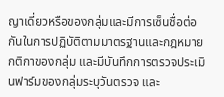ญาเดี่ยวหรือของกลุ่มและมีการเซ็นชื่อต่อกันในการปฏิบัติตามมาตรฐานและกฎหมายกติกาของกลุ่ม และมีบันทึกการตรวจประเมินฟาร์มของกลุ่มระบุวันตรวจ และ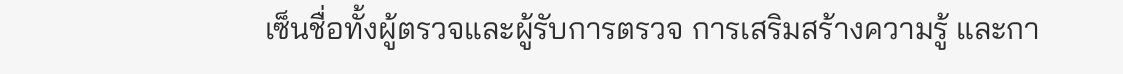เซ็นชื่อทั้งผู้ตรวจและผู้รับการตรวจ การเสริมสร้างความรู้ และกา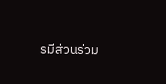รมีส่วนร่วม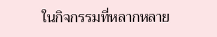ในกิจกรรมที่หลากหลาย